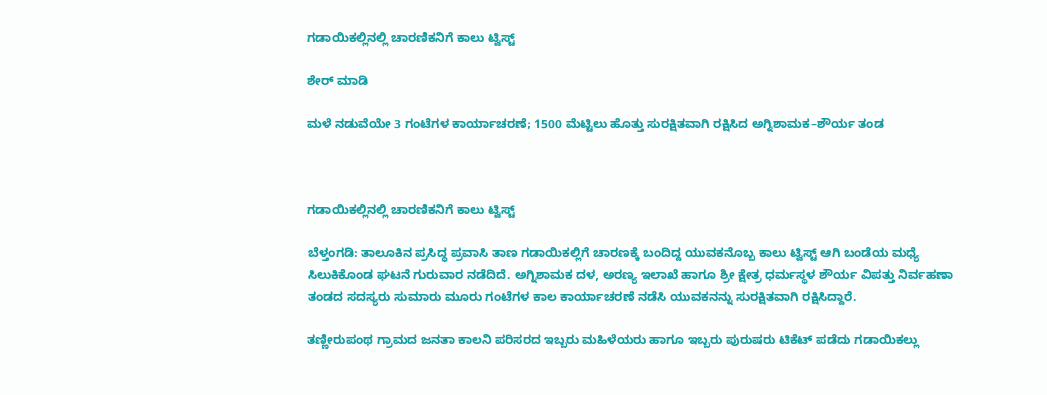ಗಡಾಯಿಕಲ್ಲಿನಲ್ಲಿ ಚಾರಣಿಕನಿಗೆ ಕಾಲು ಟ್ವಿಸ್ಟ್

ಶೇರ್ ಮಾಡಿ

ಮಳೆ ನಡುವೆಯೇ 3 ಗಂಟೆಗಳ ಕಾರ್ಯಾಚರಣೆ; 1500 ಮೆಟ್ಟಿಲು ಹೊತ್ತು ಸುರಕ್ಷಿತವಾಗಿ ರಕ್ಷಿಸಿದ ಅಗ್ನಿಶಾಮಕ–ಶೌರ್ಯ ತಂಡ



ಗಡಾಯಿಕಲ್ಲಿನಲ್ಲಿ ಚಾರಣಿಕನಿಗೆ ಕಾಲು ಟ್ವಿಸ್ಟ್

ಬೆಳ್ತಂಗಡಿ: ತಾಲೂಕಿನ ಪ್ರಸಿದ್ಧ ಪ್ರವಾಸಿ ತಾಣ ಗಡಾಯಿಕಲ್ಲಿಗೆ ಚಾರಣಕ್ಕೆ ಬಂದಿದ್ದ ಯುವಕನೊಬ್ಬ ಕಾಲು ಟ್ವಿಸ್ಟ್ ಆಗಿ ಬಂಡೆಯ ಮಧ್ಯೆ ಸಿಲುಕಿಕೊಂಡ ಘಟನೆ ಗುರುವಾರ ನಡೆದಿದೆ. ಅಗ್ನಿಶಾಮಕ ದಳ, ಅರಣ್ಯ ಇಲಾಖೆ ಹಾಗೂ ಶ್ರೀ ಕ್ಷೇತ್ರ ಧರ್ಮಸ್ಥಳ ಶೌರ್ಯ ವಿಪತ್ತು ನಿರ್ವಹಣಾ ತಂಡದ ಸದಸ್ಯರು ಸುಮಾರು ಮೂರು ಗಂಟೆಗಳ ಕಾಲ ಕಾರ್ಯಾಚರಣೆ ನಡೆಸಿ ಯುವಕನನ್ನು ಸುರಕ್ಷಿತವಾಗಿ ರಕ್ಷಿಸಿದ್ದಾರೆ.

ತಣ್ಣೀರುಪಂಥ ಗ್ರಾಮದ ಜನತಾ ಕಾಲನಿ ಪರಿಸರದ ಇಬ್ಬರು ಮಹಿಳೆಯರು ಹಾಗೂ ಇಬ್ಬರು ಪುರುಷರು ಟಿಕೆಟ್ ಪಡೆದು ಗಡಾಯಿಕಲ್ಲು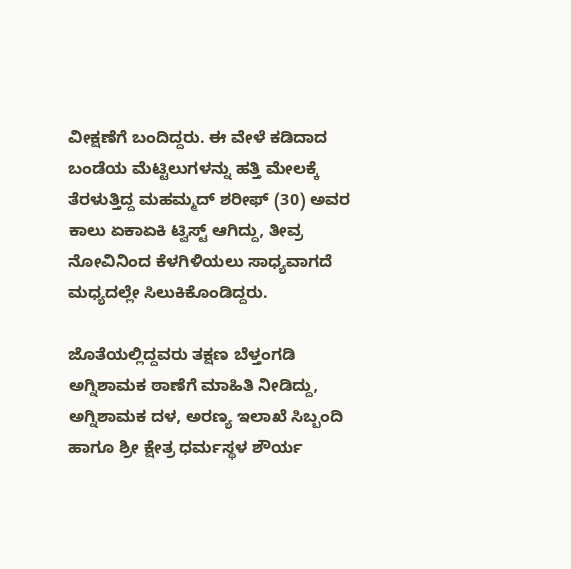ವೀಕ್ಷಣೆಗೆ ಬಂದಿದ್ದರು. ಈ ವೇಳೆ ಕಡಿದಾದ ಬಂಡೆಯ ಮೆಟ್ಟಿಲುಗಳನ್ನು ಹತ್ತಿ ಮೇಲಕ್ಕೆ ತೆರಳುತ್ತಿದ್ದ ಮಹಮ್ಮದ್ ಶರೀಫ್ (30) ಅವರ ಕಾಲು ಏಕಾಏಕಿ ಟ್ವಿಸ್ಟ್ ಆಗಿದ್ದು, ತೀವ್ರ ನೋವಿನಿಂದ ಕೆಳಗಿಳಿಯಲು ಸಾಧ್ಯವಾಗದೆ ಮಧ್ಯದಲ್ಲೇ ಸಿಲುಕಿಕೊಂಡಿದ್ದರು.

ಜೊತೆಯಲ್ಲಿದ್ದವರು ತಕ್ಷಣ ಬೆಳ್ತಂಗಡಿ ಅಗ್ನಿಶಾಮಕ ಠಾಣೆಗೆ ಮಾಹಿತಿ ನೀಡಿದ್ದು, ಅಗ್ನಿಶಾಮಕ ದಳ, ಅರಣ್ಯ ಇಲಾಖೆ ಸಿಬ್ಬಂದಿ ಹಾಗೂ ಶ್ರೀ ಕ್ಷೇತ್ರ ಧರ್ಮಸ್ಥಳ ಶೌರ್ಯ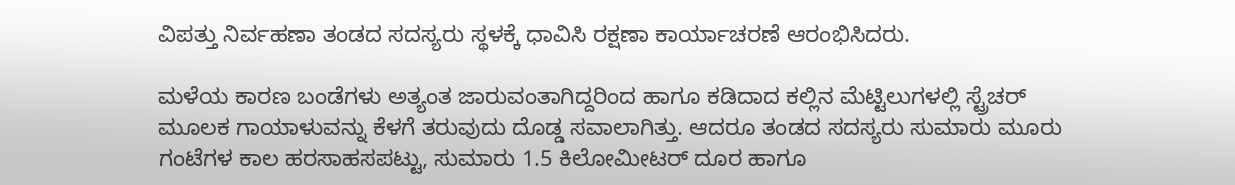ವಿಪತ್ತು ನಿರ್ವಹಣಾ ತಂಡದ ಸದಸ್ಯರು ಸ್ಥಳಕ್ಕೆ ಧಾವಿಸಿ ರಕ್ಷಣಾ ಕಾರ್ಯಾಚರಣೆ ಆರಂಭಿಸಿದರು.

ಮಳೆಯ ಕಾರಣ ಬಂಡೆಗಳು ಅತ್ಯಂತ ಜಾರುವಂತಾಗಿದ್ದರಿಂದ ಹಾಗೂ ಕಡಿದಾದ ಕಲ್ಲಿನ ಮೆಟ್ಟಿಲುಗಳಲ್ಲಿ ಸ್ಟ್ರೆಚರ್ ಮೂಲಕ ಗಾಯಾಳುವನ್ನು ಕೆಳಗೆ ತರುವುದು ದೊಡ್ಡ ಸವಾಲಾಗಿತ್ತು. ಆದರೂ ತಂಡದ ಸದಸ್ಯರು ಸುಮಾರು ಮೂರು ಗಂಟೆಗಳ ಕಾಲ ಹರಸಾಹಸಪಟ್ಟು, ಸುಮಾರು 1.5 ಕಿಲೋಮೀಟರ್ ದೂರ ಹಾಗೂ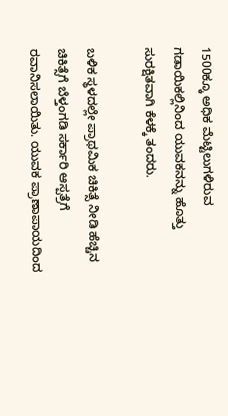1500ಕ್ಕೂ ಅಧಿಕ ಮೆಟ್ಟಿಲುಗಳಿರುವ ಗಡಾಯಿಕಲ್ಲಿನಿಂದ ಯುವಕನನ್ನು ಹೊತ್ತು ಸುರಕ್ಷಿತವಾಗಿ ಕೆಳಕ್ಕೆ ತಂದರು.

ಬಳಿಕ ಸ್ಥಳದಲ್ಲೇ ಪ್ರಾಥಮಿಕ ಚಿಕಿತ್ಸೆ ನೀಡಿ ಹೆಚ್ಚಿನ ಚಿಕಿತ್ಸೆಗೆ ಬೆಳ್ತಂಗಡಿ ಸರ್ಕಾರಿ ಆಸ್ಪತ್ರೆಗೆ ರವಾನಿಸಲಾಯಿತು. ಯುವಕ ಪ್ರಾಣಾಪಾಯದಿಂದ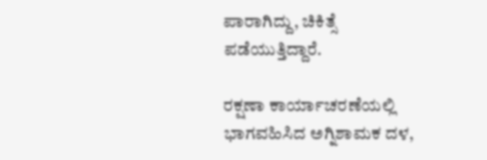ಪಾರಾಗಿದ್ದು, ಚಿಕಿತ್ಸೆ ಪಡೆಯುತ್ತಿದ್ದಾರೆ.

ರಕ್ಷಣಾ ಕಾರ್ಯಾಚರಣೆಯಲ್ಲಿ ಭಾಗವಹಿಸಿದ ಅಗ್ನಿಶಾಮಕ ದಳ,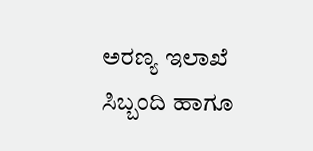ಅರಣ್ಯ ಇಲಾಖೆ ಸಿಬ್ಬಂದಿ ಹಾಗೂ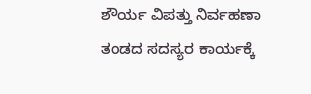ಶೌರ್ಯ ವಿಪತ್ತು ನಿರ್ವಹಣಾ ತಂಡದ ಸದಸ್ಯರ ಕಾರ್ಯಕ್ಕೆ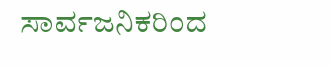ಸಾರ್ವಜನಿಕರಿಂದ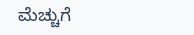ಮೆಚ್ಚುಗೆ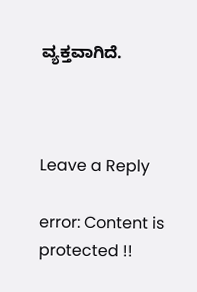ವ್ಯಕ್ತವಾಗಿದೆ.



Leave a Reply

error: Content is protected !!